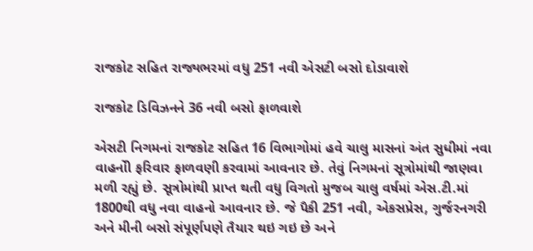રાજકોટ સહિત રાજ્યભરમાં વધુ 251 નવી એસટી બસો દોડાવાશે

રાજકોટ ડિવિઝનને 36 નવી બસો ફાળવાશે

એસટી નિગમનાં રાજકોટ સહિત 16 વિભાગોમાં હવે ચાલુ માસનાં અંત સુધીમાં નવા વાહનોી ફરિવાર ફાળવણી કરવામાં આવનાર છે. તેવું નિગમનાં સૂત્રોમાંથી જાણવા મળી રહ્યું છે. સૂત્રોમાંથી પ્રાપ્ત થતી વધુ વિગતો મુજબ ચાલુ વર્ષમાં એસ.ટી.માં 1800થી વધુ નવા વાહનો આવનાર છે. જે પૈકી 251 નવી, એકસપ્રેસ, ગુર્જરનગરી અને મીની બસો સંપૂર્ણપણે તૈયાર થઇ ગઇ છે અને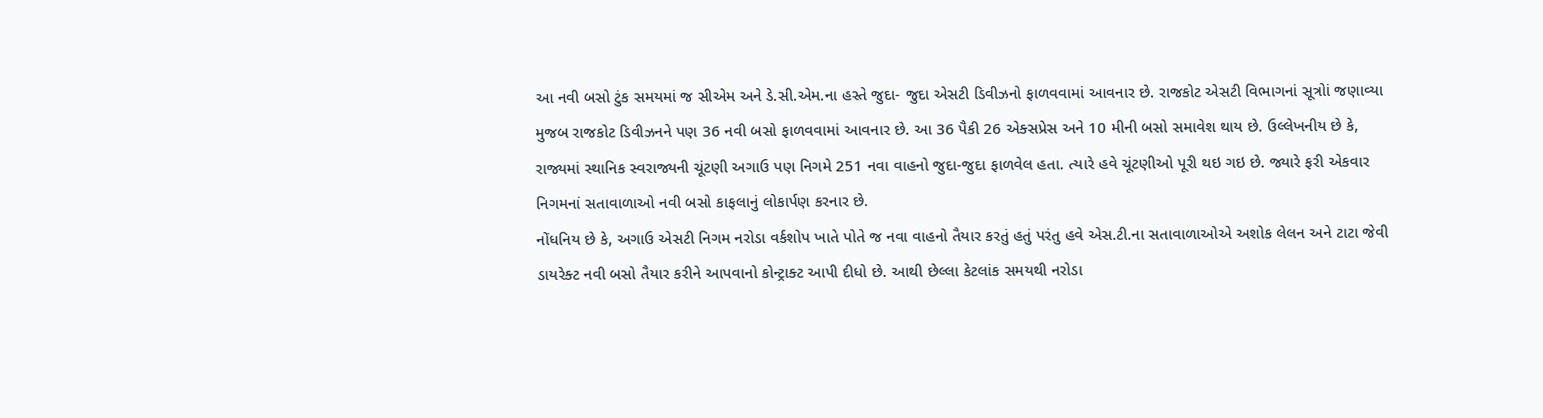આ નવી બસો ટુંક સમયમાં જ સીએમ અને ડે.સી.એમ.ના હસ્તે જુદા- જુદા એસટી ડિવીઝનો ફાળવવામાં આવનાર છે. રાજકોટ એસટી વિભાગનાં સૂત્રોાં જણાવ્યા મુજબ રાજકોટ ડિવીઝનને પણ 36 નવી બસો ફાળવવામાં આવનાર છે. આ 36 પૈકી 26 એક્સપ્રેસ અને 10 મીની બસો સમાવેશ થાય છે. ઉલ્લેખનીય છે કે, રાજ્યમાં સ્થાનિક સ્વરાજ્યની ચૂંટણી અગાઉ પણ નિગમે 251 નવા વાહનો જુદા-જુદા ફાળવેલ હતા. ત્યારે હવે ચૂંટણીઓ પૂરી થઇ ગઇ છે. જ્યારે ફરી એકવાર નિગમનાં સતાવાળાઓ નવી બસો કાફલાનું લોકાર્પણ કરનાર છે.
નોંધનિય છે કે, અગાઉ એસટી નિગમ નરોડા વર્કશોપ ખાતે પોતે જ નવા વાહનો તૈયાર કરતું હતું પરંતુ હવે એસ.ટી.ના સતાવાળાઓએ અશોક લેલન અને ટાટા જેવી ડાયરેક્ટ નવી બસો તૈયાર કરીને આપવાનો કોન્ટ્રાક્ટ આપી દીધો છે. આથી છેલ્લા કેટલાંક સમયથી નરોડા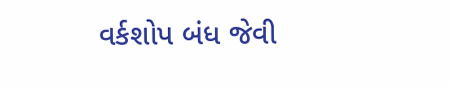વર્કશોપ બંધ જેવી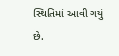સ્થિતિમાં આવી ગયું છે.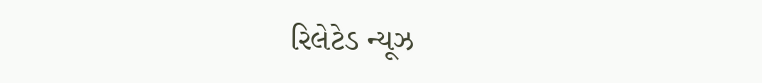રિલેટેડ ન્યૂઝ